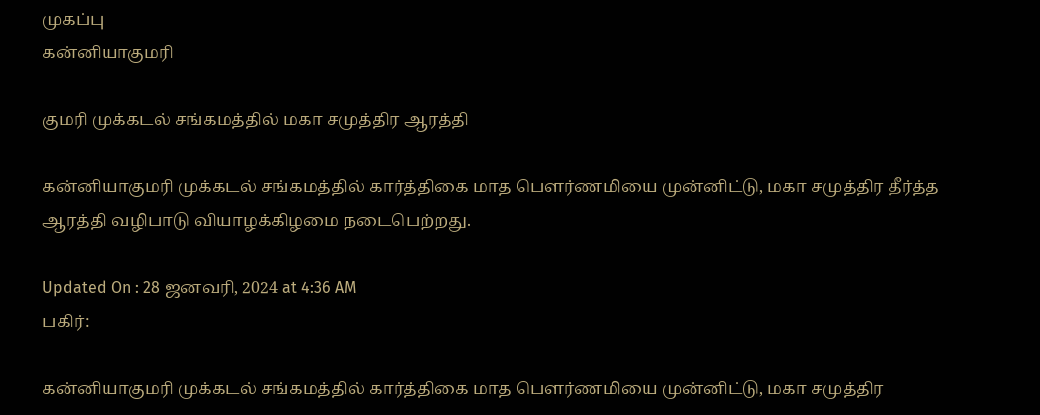முகப்பு
கன்னியாகுமரி

குமரி முக்கடல் சங்கமத்தில் மகா சமுத்திர ஆரத்தி

கன்னியாகுமரி முக்கடல் சங்கமத்தில் கார்த்திகை மாத பௌர்ணமியை முன்னிட்டு, மகா சமுத்திர தீர்த்த ஆரத்தி வழிபாடு வியாழக்கிழமை நடைபெற்றது.

Updated On : 28 ஜனவரி, 2024 at 4:36 AM
பகிர்:

கன்னியாகுமரி முக்கடல் சங்கமத்தில் கார்த்திகை மாத பௌர்ணமியை முன்னிட்டு, மகா சமுத்திர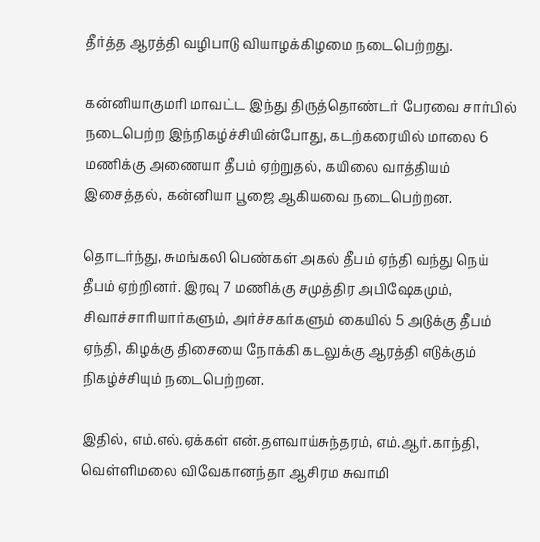தீர்த்த ஆரத்தி வழிபாடு வியாழக்கிழமை நடைபெற்றது.

கன்னியாகுமரி மாவட்ட இந்து திருத்தொண்டர் பேரவை சார்பில் நடைபெற்ற இந்நிகழ்ச்சியின்போது, கடற்கரையில் மாலை 6 மணிக்கு அணையா தீபம் ஏற்றுதல், கயிலை வாத்தியம் இசைத்தல், கன்னியா பூஜை ஆகியவை நடைபெற்றன.

தொடர்ந்து, சுமங்கலி பெண்கள் அகல் தீபம் ஏந்தி வந்து நெய் தீபம் ஏற்றினர். இரவு 7 மணிக்கு சமுத்திர அபிஷேகமும், சிவாச்சாரியார்களும், அர்ச்சகர்களும் கையில் 5 அடுக்கு தீபம் ஏந்தி, கிழக்கு திசையை நோக்கி கடலுக்கு ஆரத்தி எடுக்கும் நிகழ்ச்சியும் நடைபெற்றன.

இதில், எம்.எல்.ஏக்கள் என்.தளவாய்சுந்தரம், எம்.ஆர்.காந்தி, வெள்ளிமலை விவேகானந்தா ஆசிரம சுவாமி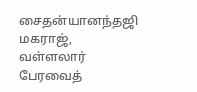சைதன்யானந்தஜி மகராஜ், வள்ளலார் பேரவைத்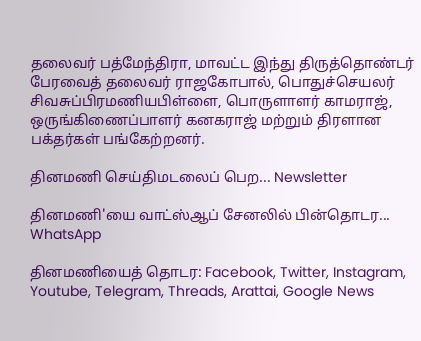தலைவர் பத்மேந்திரா, மாவட்ட இந்து திருத்தொண்டர் பேரவைத் தலைவர் ராஜகோபால், பொதுச்செயலர் சிவசுப்பிரமணியபிள்ளை, பொருளாளர் காமராஜ், ஒருங்கிணைப்பாளர் கனகராஜ் மற்றும் திரளான பக்தர்கள் பங்கேற்றனர்.

தினமணி செய்திமடலைப் பெற... Newsletter

தினமணி'யை வாட்ஸ்ஆப் சேனலில் பின்தொடர... WhatsApp

தினமணியைத் தொடர: Facebook, Twitter, Instagram, Youtube, Telegram, Threads, Arattai, Google News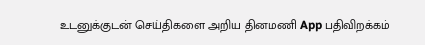உடனுக்குடன் செய்திகளை அறிய தினமணி App பதிவிறக்கம்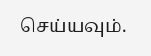செய்யவும்.